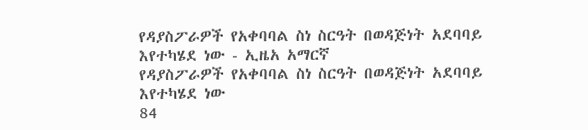የዳያስፖራዎች የአቀባባል ስነ ስርዓት በወዳጅነት አደባባይ እየተካሄደ ነው - ኢዜአ አማርኛ
የዳያስፖራዎች የአቀባባል ስነ ስርዓት በወዳጅነት አደባባይ እየተካሄደ ነው
84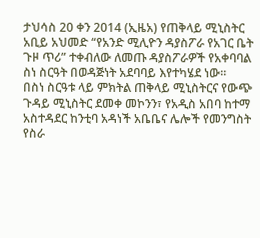ታህሳስ 20 ቀን 2014 (ኢዜአ) የጠቅላይ ሚኒስትር አቢይ አህመድ “የአንድ ሚሊዮን ዳያስፖራ የአገር ቤት ጉዞ ጥሪ” ተቀብለው ለመጡ ዳያስፖራዎች የአቀባባል ስነ ስርዓት በወዳጅነት አደባባይ እየተካሄደ ነው።
በስነ ስርዓቱ ላይ ምክትል ጠቅላይ ሚኒስትርና የውጭ ጉዳይ ሚኒስትር ደመቀ መኮንን፣ የአዲስ አበባ ከተማ አስተዳደር ከንቲባ አዳነች አቤቤና ሌሎች የመንግስት የስራ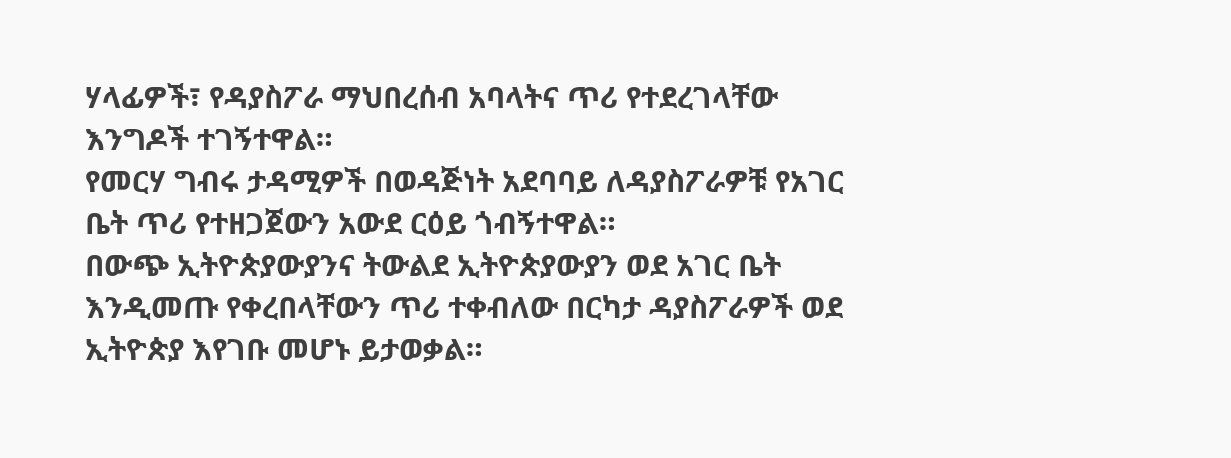ሃላፊዎች፣ የዳያስፖራ ማህበረሰብ አባላትና ጥሪ የተደረገላቸው እንግዶች ተገኝተዋል።
የመርሃ ግብሩ ታዳሚዎች በወዳጅነት አደባባይ ለዳያስፖራዎቹ የአገር ቤት ጥሪ የተዘጋጀውን አውደ ርዕይ ጎብኝተዋል።
በውጭ ኢትዮጵያውያንና ትውልደ ኢትዮጵያውያን ወደ አገር ቤት እንዲመጡ የቀረበላቸውን ጥሪ ተቀብለው በርካታ ዳያስፖራዎች ወደ ኢትዮጵያ እየገቡ መሆኑ ይታወቃል።